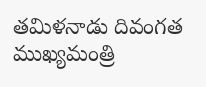తమిళనాడు దివంగత ముఖ్యమంత్రి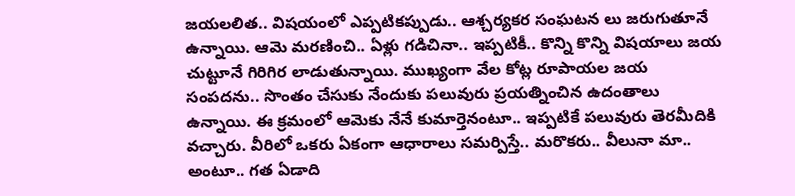జయలలిత.. విషయంలో ఎప్పటికప్పుడు.. ఆశ్చర్యకర సంఘటన లు జరుగుతూనే ఉన్నాయి. ఆమె మరణించి.. ఏళ్లు గడిచినా.. ఇప్పటికీ.. కొన్ని కొన్ని విషయాలు జయ చుట్టూనే గిరిగిర లాడుతున్నాయి. ముఖ్యంగా వేల కోట్ల రూపాయల జయ సంపదను.. సొంతం చేసుకు నేందుకు పలువురు ప్రయత్నించిన ఉదంతాలు ఉన్నాయి. ఈ క్రమంలో ఆమెకు నేనే కుమార్తెనంటూ.. ఇప్పటికే పలువురు తెరమీదికి వచ్చారు. వీరిలో ఒకరు ఏకంగా ఆధారాలు సమర్పిస్తే.. మరొకరు.. వీలునా మా.. అంటూ.. గత ఏడాది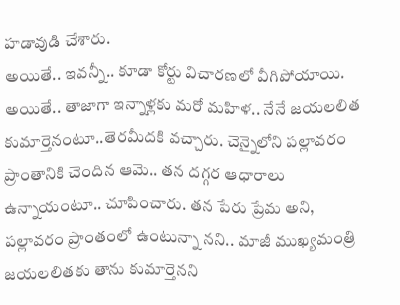హడావుడి చేశారు.
అయితే.. ఇవన్నీ.. కూడా కోర్టు విచారణలో వీగిపోయాయి. అయితే.. తాజాగా ఇన్నాళ్లకు మరో మహిళ.. నేనే జయలలిత కుమార్తెనంటూ..తెరమీదకి వచ్చారు. చెన్నైలోని పల్లావరం ప్రాంతానికి చెందిన ఆమె.. తన దగ్గర ఆధారాలు ఉన్నాయంటూ.. చూపించారు. తన పేరు ప్రేమ అని, పల్లావరం ప్రాంతంలో ఉంటున్నా నని.. మాజీ ముఖ్యమంత్రి జయలలితకు తాను కుమార్తెనని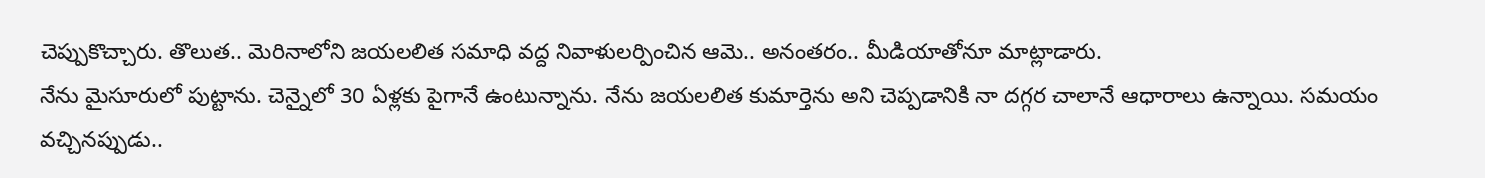చెప్పుకొచ్చారు. తొలుత.. మెరినాలోని జయలలిత సమాధి వద్ద నివాళులర్పించిన ఆమె.. అనంతరం.. మీడియాతోనూ మాట్లాడారు.
నేను మైసూరులో పుట్టాను. చెన్నైలో 30 ఏళ్లకు పైగానే ఉంటున్నాను. నేను జయలలిత కుమార్తెను అని చెప్పడానికి నా దగ్గర చాలానే ఆధారాలు ఉన్నాయి. సమయం వచ్చినప్పుడు..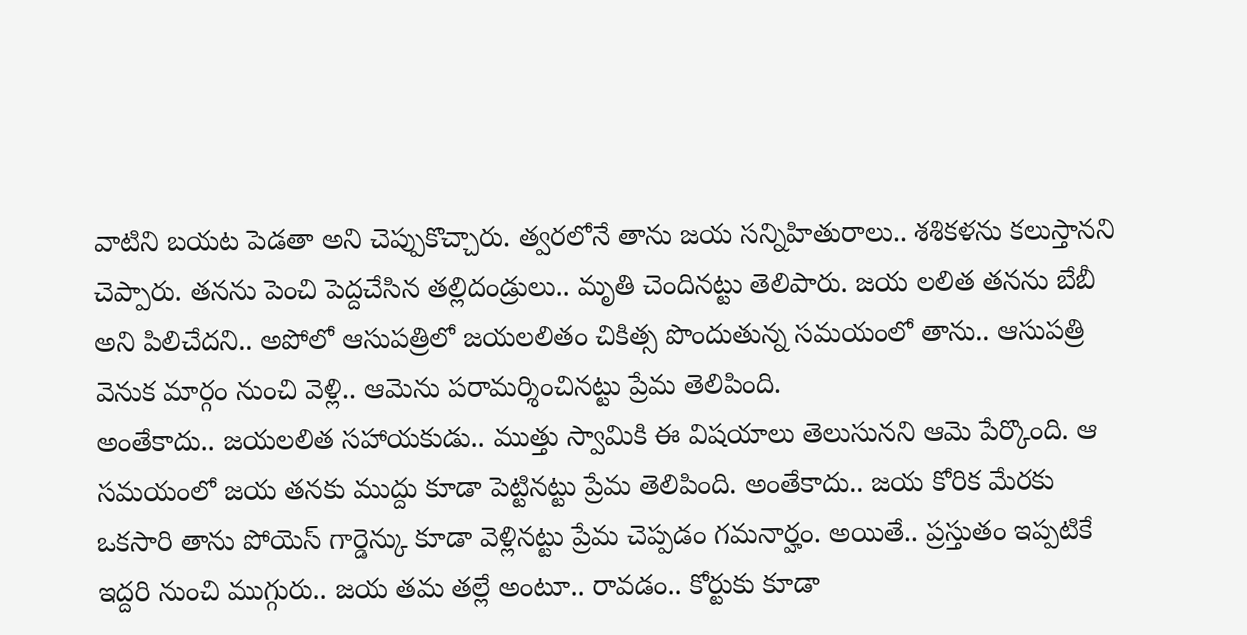వాటిని బయట పెడతా అని చెప్పుకొచ్చారు. త్వరలోనే తాను జయ సన్నిహితురాలు.. శశికళను కలుస్తానని చెప్పారు. తనను పెంచి పెద్దచేసిన తల్లిదండ్రులు.. మృతి చెందినట్టు తెలిపారు. జయ లలిత తనను బేబీ అని పిలిచేదని.. అపోలో ఆసుపత్రిలో జయలలితం చికిత్స పొందుతున్న సమయంలో తాను.. ఆసుపత్రి వెనుక మార్గం నుంచి వెళ్లి.. ఆమెను పరామర్శించినట్టు ప్రేమ తెలిపింది.
అంతేకాదు.. జయలలిత సహాయకుడు.. ముత్తు స్వామికి ఈ విషయాలు తెలుసునని ఆమె పేర్కొంది. ఆ సమయంలో జయ తనకు ముద్దు కూడా పెట్టినట్టు ప్రేమ తెలిపింది. అంతేకాదు.. జయ కోరిక మేరకు ఒకసారి తాను పోయెస్ గార్డెన్కు కూడా వెళ్లినట్టు ప్రేమ చెప్పడం గమనార్హం. అయితే.. ప్రస్తుతం ఇప్పటికే ఇద్దరి నుంచి ముగ్గురు.. జయ తమ తల్లే అంటూ.. రావడం.. కోర్టుకు కూడా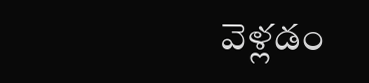వెళ్లడం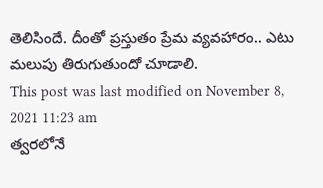తెలిసిందే. దీంతో ప్రస్తుతం ప్రేమ వ్యవహారం.. ఎటు మలుపు తిరుగుతుందో చూడాలి.
This post was last modified on November 8, 2021 11:23 am
త్వరలోనే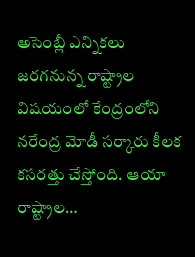అసెంబ్లీ ఎన్నికలు జరగనున్న రాష్ట్రాల విషయంలో కేంద్రంలోని నరేంద్ర మోడీ సర్కారు కీలక కసరత్తు చేస్తోంది. ఆయా రాష్ట్రాల…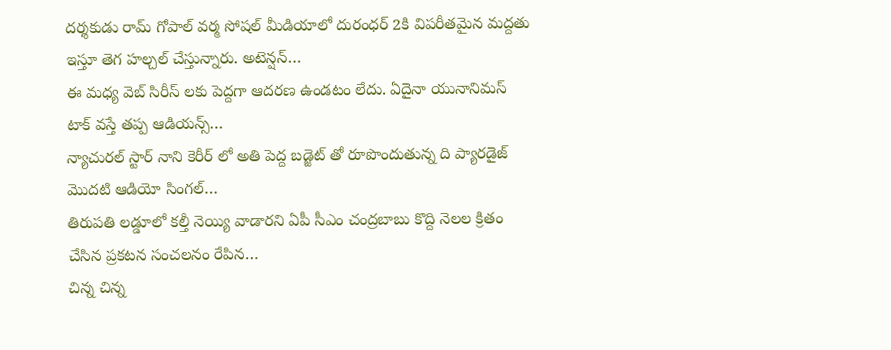దర్శకుడు రామ్ గోపాల్ వర్మ సోషల్ మీడియాలో దురంధర్ 2కి విపరీతమైన మద్దతు ఇస్తూ తెగ హల్చల్ చేస్తున్నారు. అటెన్షన్…
ఈ మధ్య వెబ్ సిరీస్ లకు పెద్దగా ఆదరణ ఉండటం లేదు. ఏదైనా యునానిమస్ టాక్ వస్తే తప్ప ఆడియన్స్…
న్యాచురల్ స్టార్ నాని కెరీర్ లో అతి పెద్ద బడ్జెట్ తో రూపొందుతున్న ది ప్యారడైజ్ మొదటి ఆడియో సింగల్…
తిరుపతి లడ్డూలో కల్తీ నెయ్యి వాడారని ఏపీ సీఎం చంద్రబాబు కొద్ది నెలల క్రితం చేసిన ప్రకటన సంచలనం రేపిన…
చిన్న చిన్న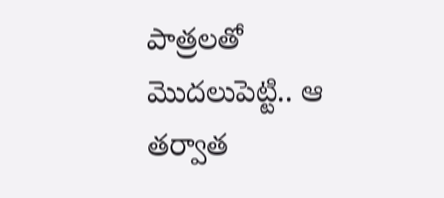పాత్రలతో మొదలుపెట్టి.. ఆ తర్వాత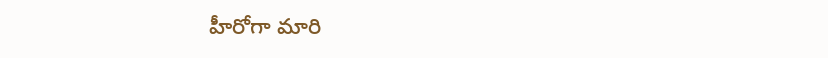హీరోగా మారి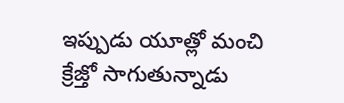ఇప్పుడు యూత్లో మంచి క్రేజ్తో సాగుతున్నాడు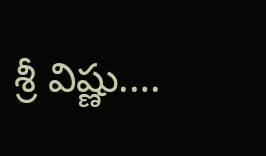శ్రీ విష్ణు.…